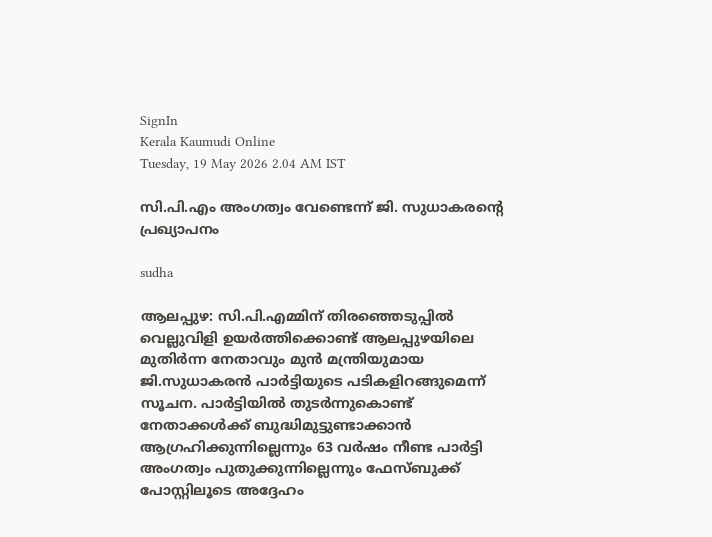SignIn
Kerala Kaumudi Online
Tuesday, 19 May 2026 2.04 AM IST

സി.പി.എം അംഗത്വം വേണ്ടെന്ന് ജി. സുധാകരന്റെ പ്രഖ്യാപനം

sudha

ആലപ്പുഴ: സി.പി.എമ്മിന് തിരഞ്ഞെടുപ്പിൽ വെല്ലുവിളി ഉയർത്തിക്കൊണ്ട് ആലപ്പുഴയിലെ മുതിർന്ന നേതാവും മുൻ മന്ത്രിയുമായ ജി.സുധാകരൻ പാർട്ടിയുടെ പടികളിറങ്ങുമെന്ന് സൂചന. പാർട്ടിയിൽ തുടർന്നുകൊണ്ട് നേതാക്കൾക്ക് ബുദ്ധിമുട്ടുണ്ടാക്കാൻ ആഗ്രഹിക്കുന്നില്ലെന്നും 63 വർഷം നീണ്ട പാർട്ടി അംഗത്വം പുതുക്കുന്നില്ലെന്നും ഫേസ്‌ബുക്ക് പോസ്റ്റിലൂടെ അദ്ദേഹം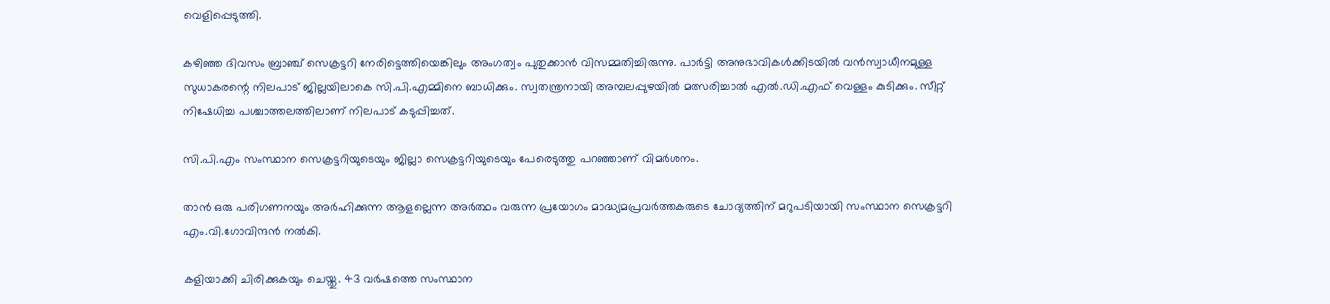വെളിപ്പെടുത്തി.

കഴിഞ്ഞ ദിവസം ബ്രാഞ്ച് സെക്രട്ടറി നേരിട്ടെത്തിയെങ്കിലും അംഗത്വം പുതുക്കാൻ വിസമ്മതിച്ചിരുന്നു. പാർട്ടി അനുഭാവികൾക്കിടയിൽ വൻസ്വാധീനമുള്ള സുധാകരന്റെ നിലപാട് ജില്ലയിലാകെ സി.പി.എമ്മിനെ ബാധിക്കും. സ്വതന്ത്രനായി അമ്പലപ്പുഴയിൽ മത്സരിച്ചാൽ എൽ.ഡി.എഫ് വെള്ളം കുടിക്കും. സീറ്റ് നിഷേധിച്ച പശ്ചാത്തലത്തിലാണ് നിലപാട് കടുപ്പിച്ചത്.

സി.പി.എം സംസ്ഥാന സെക്രട്ടറിയുടെയും ജില്ലാ സെക്രട്ടറിയുടെയും പേരെടുത്തു പറഞ്ഞാണ് വിമർശനം.

താൻ ഒരു പരിഗണനയും അർഹിക്കുന്ന ആളല്ലെന്ന അർത്ഥം വരുന്ന പ്രയോഗം മാദ്ധ്യമപ്രവർത്തകരുടെ ചോദ്യത്തിന് മറുപടിയായി സംസ്ഥാന സെക്രട്ടറി എം.വി.ഗോവിന്ദൻ നൽകി.

കളിയാക്കി ചിരിക്കുകയും ചെയ്തു. 43 വർഷത്തെ സംസ്ഥാന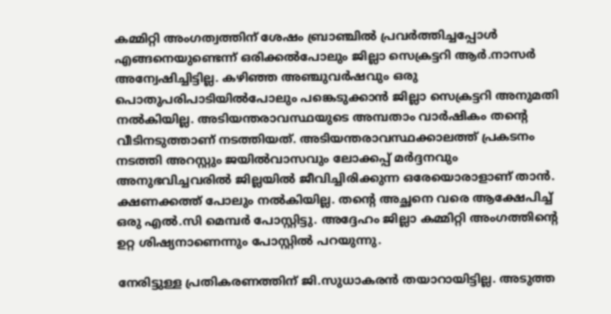കമ്മിറ്റി അംഗത്വത്തിന് ശേഷം ബ്രാഞ്ചിൽ പ്രവർത്തിച്ചപ്പോൾ എങ്ങനെയുണ്ടെന്ന് ഒരിക്കൽപോലും ജില്ലാ സെക്രട്ടറി ആർ.നാസർ അന്വേഷിച്ചിട്ടില്ല. കഴിഞ്ഞ അഞ്ചുവർഷവും ഒരു പൊതുപരിപാടിയിൽപോലും പങ്കെടുക്കാൻ ജില്ലാ സെക്രട്ടറി അനുമതി നൽകിയില്ല. അടിയന്തരാവസ്ഥയുടെ അമ്പതാം വാർഷികം തന്റെ വീടിനടുത്താണ് നടത്തിയത്. അടിയന്തരാവസ്ഥക്കാലത്ത് പ്രകടനം നടത്തി അറസ്റ്റും ജയിൽവാസവും ലോക്കപ്പ് മർദ്ദനവും അനുഭവിച്ചവരിൽ ജില്ലയിൽ ജീവിച്ചിരിക്കുന്ന ഒരേയൊരാളാണ് താൻ. ക്ഷണക്കത്ത് പോലും നൽകിയില്ല. തന്റെ അച്ഛനെ വരെ ആക്ഷേപിച്ച് ഒരു എൽ.സി മെമ്പർ പോസ്റ്റിട്ടു. അദ്ദേഹം ജില്ലാ കമ്മിറ്റി അംഗത്തിന്റെ ഉറ്റ ശിഷ്യനാണെന്നും പോസ്റ്റിൽ പറയുന്നു.

നേരിട്ടുള്ള പ്രതികരണത്തിന് ജി.സുധാകരൻ തയാറായിട്ടില്ല. അടുത്ത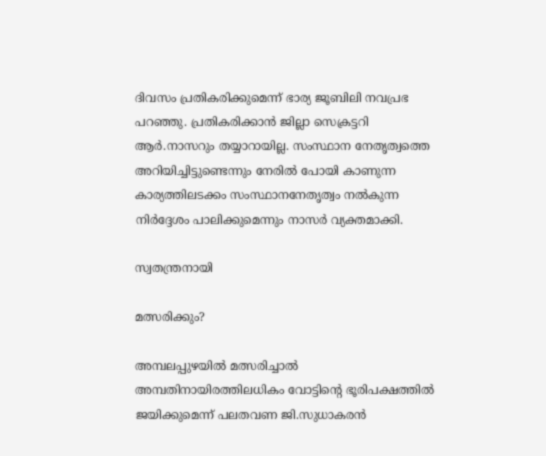ദിവസം പ്രതികരിക്കുമെന്ന് ഭാര്യ ജൂബിലി നവപ്രഭ പറഞ്ഞു. പ്രതികരിക്കാൻ ജില്ലാ സെക്രട്ടറി ആർ.നാസറും തയ്യാറായില്ല. സംസ്ഥാന നേതൃത്വത്തെ അറിയിച്ചിട്ടുണ്ടെന്നും നേരിൽ പോയി കാണുന്ന കാര്യത്തിലടക്കം സംസ്ഥാനനേതൃത്വം നൽകുന്ന നിർദ്ദേശം പാലിക്കുമെന്നും നാസർ വ്യക്തമാക്കി.

സ്വതന്ത്രനായി

മത്സരിക്കും?

അമ്പലപ്പുഴയിൽ മത്സരിച്ചാൽ അമ്പതിനായിരത്തിലധികം വോട്ടിന്റെ ഭൂരിപക്ഷത്തിൽ ജയിക്കുമെന്ന് പലതവണ ജി.സുധാകരൻ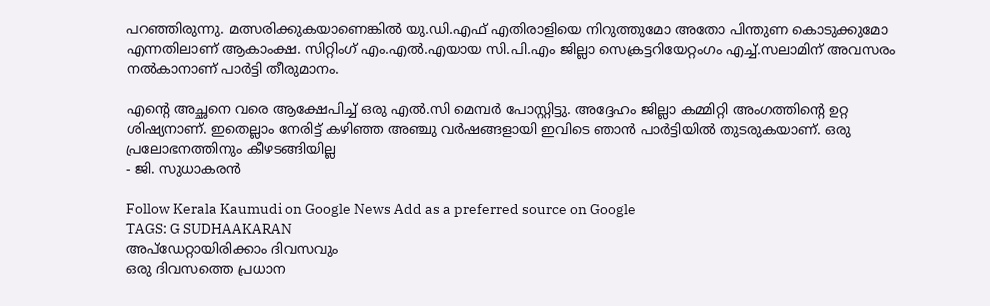പറഞ്ഞിരുന്നു. മത്സരിക്കുകയാണെങ്കിൽ യു.ഡി.എഫ് എതിരാളിയെ നിറുത്തുമോ അതോ പിന്തുണ കൊടുക്കുമോ എന്നതിലാണ് ആകാംക്ഷ. സിറ്റിംഗ് എം.എൽ.എയായ സി.പി.എം ജില്ലാ സെക്രട്ടറിയേറ്റംഗം എച്ച്.സലാമിന് അവസരം നൽകാനാണ് പാർട്ടി തീരുമാനം.

എന്റെ അച്ഛനെ വരെ ആക്ഷേപിച്ച് ഒരു എൽ.സി മെമ്പർ പോസ്റ്റിട്ടു. അദ്ദേഹം ജില്ലാ കമ്മിറ്റി അംഗത്തിന്റെ ഉറ്റ ശിഷ്യനാണ്. ഇതെല്ലാം നേരിട്ട് കഴിഞ്ഞ അഞ്ചു വർഷങ്ങളായി ഇവിടെ ഞാൻ പാർട്ടിയിൽ തുടരുകയാണ്. ഒരു പ്രലോഭനത്തിനും കീഴടങ്ങിയില്ല
- ജി. സുധാകരൻ

Follow Kerala Kaumudi on Google News Add as a preferred source on Google
TAGS: G SUDHAAKARAN
അപ്ഡേറ്റായിരിക്കാം ദിവസവും
ഒരു ദിവസത്തെ പ്രധാന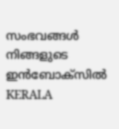സംഭവങ്ങൾ നിങ്ങളുടെ ഇൻബോക്സിൽ
KERALA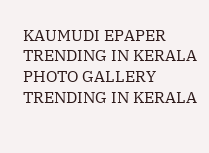KAUMUDI EPAPER
TRENDING IN KERALA
PHOTO GALLERY
TRENDING IN KERALA